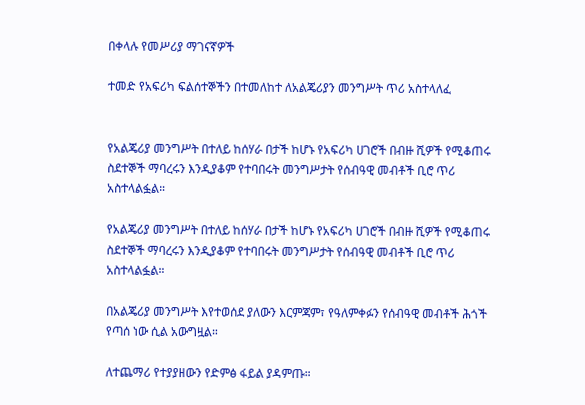በቀላሉ የመሥሪያ ማገናኛዎች

ተመድ የአፍሪካ ፍልሰተኞችን በተመለከተ ለአልጄሪያን መንግሥት ጥሪ አስተላለፈ


የአልጄሪያ መንግሥት በተለይ ከሰሃራ በታች ከሆኑ የአፍሪካ ሀገሮች በብዙ ሺዎች የሚቆጠሩ ስደተኞች ማባረሩን እንዲያቆም የተባበሩት መንግሥታት የሰብዓዊ መብቶች ቢሮ ጥሪ አስተላልፏል።

የአልጄሪያ መንግሥት በተለይ ከሰሃራ በታች ከሆኑ የአፍሪካ ሀገሮች በብዙ ሺዎች የሚቆጠሩ ስደተኞች ማባረሩን እንዲያቆም የተባበሩት መንግሥታት የሰብዓዊ መብቶች ቢሮ ጥሪ አስተላልፏል።

በአልጄሪያ መንግሥት እየተወሰደ ያለውን እርምጃም፣ የዓለምቀፉን የሰብዓዊ መብቶች ሕጎች የጣሰ ነው ሲል አውግዟል።

ለተጨማሪ የተያያዘውን የድምፅ ፋይል ያዳምጡ።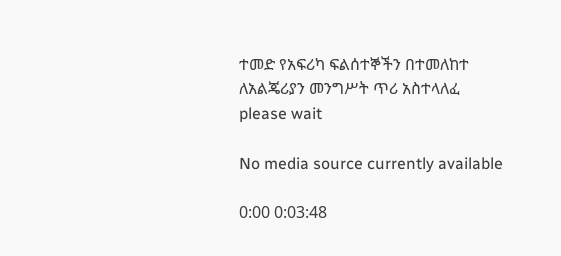ተመድ የአፍሪካ ፍልሰተኞችን በተመለከተ ለአልጄሪያን መንግሥት ጥሪ አስተላለፈ
please wait

No media source currently available

0:00 0:03:48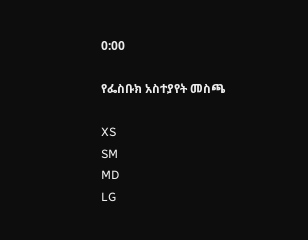0:00

የፌስቡክ አስተያየት መስጫ

XS
SM
MD
LG